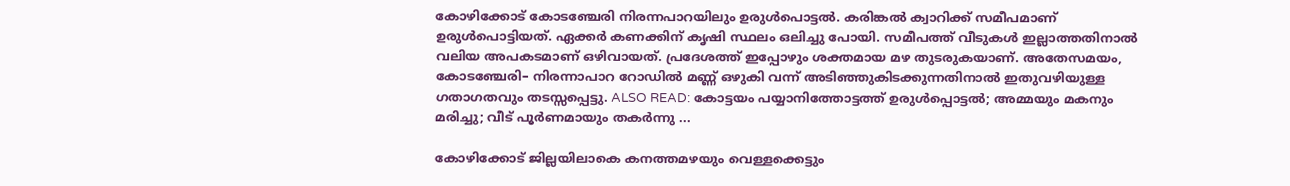കോഴിക്കോട് കോടഞ്ചേരി നിരന്നപാറയിലും ഉരുൾപൊട്ടൽ. കരിങ്കൽ ക്വാറിക്ക് സമീപമാണ് ഉരുൾപൊട്ടിയത്. ഏക്കർ കണക്കിന് കൃഷി സ്ഥലം ഒലിച്ചു പോയി. സമീപത്ത് വീടുകൾ ഇല്ലാത്തതിനാൽ വലിയ അപകടമാണ് ഒഴിവായത്. പ്രദേശത്ത് ഇപ്പോഴും ശക്തമായ മഴ തുടരുകയാണ്. അതേസമയം, കോടഞ്ചേരി– നിരന്നാപാറ റോഡിൽ മണ്ണ് ഒഴുകി വന്ന് അടിഞ്ഞുകിടക്കുന്നതിനാല്‍ ഇതുവഴിയുള്ള ഗതാഗതവും തടസ്സപ്പെട്ടു. ALSO READ: കോട്ടയം പയ്യാനിത്തോട്ടത്ത് ഉരുള്‍പ്പൊട്ടല്‍; അമ്മയും മകനും മരിച്ചു; വീട് പൂര്‍ണമായും തകര്‍ന്നു ...

കോഴിക്കോട് ജില്ലയിലാകെ കനത്തമഴയും വെള്ളക്കെട്ടും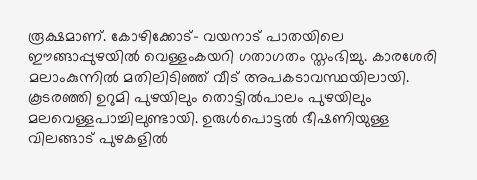രൂക്ഷമാണ്. കോഴിക്കോട്– വയനാട് പാതയിലെ ഈങ്ങാപ്പുഴയില്‍ വെള്ളംകയറി ഗതാഗതം സ്തംഭിച്ചു. കാരശേരി മലാംകുന്നില്‍ മതിലിടിഞ്ഞ് വീട് അപകടാവസ്ഥയിലായി. കൂടരഞ്ഞി ഉറുമി പുഴയിലും തൊട്ടില്‍പാലം പുഴയിലും മലവെള്ളപാച്ചിലുണ്ടായി. ഉരുള്‍പൊട്ടല്‍ ഭീഷണിയുള്ള വിലങ്ങാട് പുഴകളില്‍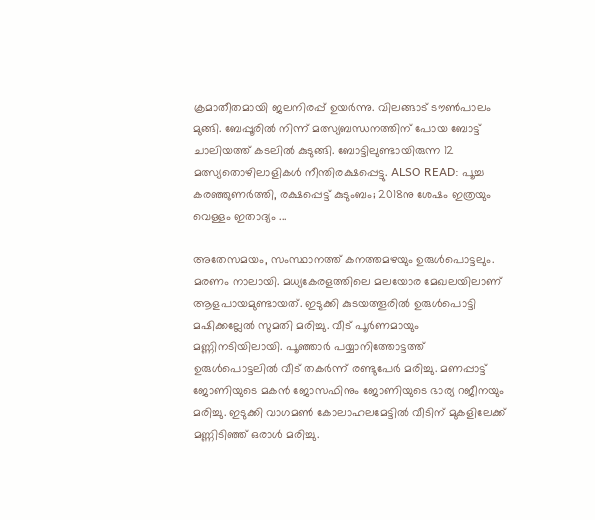ക്രമാതീതമായി ജലനിരപ്പ് ഉയര്‍ന്നു. വിലങ്ങാട് ടൗണ്‍പാലം മുങ്ങി. ബേപ്പൂരില്‍ നിന്ന് മത്സ്യബന്ധനത്തിന് പോയ ബോട്ട് ചാലിയത്ത് കടലില്‍ കുടുങ്ങി. ബോട്ടിലുണ്ടായിരുന്ന 12 മത്സ്യതൊഴിലാളികള്‍ നീന്തിരക്ഷപ്പെട്ടു. ALSO READ: പൂച്ച കരഞ്ഞുണര്‍ത്തി, രക്ഷപ്പെട്ട് കുടുംബം; 2018നു ശേഷം ഇത്രയും വെള്ളം ഇതാദ്യം ...

അതേസമയം, സംസ്ഥാനത്ത് കനത്തമഴയും ഉരുള്‍പൊട്ടലും. മരണം നാലായി. മധ്യകേരളത്തിലെ മലയോര മേഖലയിലാണ് ആളപായമുണ്ടായത്. ഇടുക്കി കുടയത്തൂരില്‍ ഉരുള്‍പൊട്ടി മഷിക്കല്ലേല്‍ സുമതി മരിച്ചു. വീട് പൂര്‍ണമായും മണ്ണിനടിയിലായി. പൂ‌ഞ്ഞാര്‍ പയ്യാനിത്തോട്ടത്ത് ഉരുള്‍പൊട്ടലില്‍ വീട് തകര്‍‌ന്ന് രണ്ടുപേര്‍ മരിച്ചു. മണപ്പാട്ട് ജോണിയുടെ മകന്‍ ജോസഫിനും ജോണിയുടെ ഭാര്യ റജീനയും മരിച്ചു. ഇടുക്കി വാഗമണ്‍ കോലാഹലമേട്ടില്‍ വീടിന് മുകളിലേക്ക് മണ്ണിടിഞ്ഞ് ഒരാള്‍ മരിച്ചു.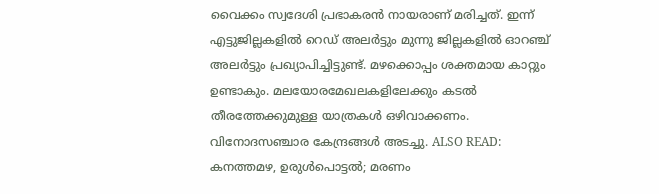വൈക്കം സ്വദേശി പ്രഭാകരന്‍ നായരാണ് മരിച്ചത്. ഇന്ന് എട്ടുജില്ലകളിൽ റെഡ് അലർട്ടും മുന്നു ജില്ലകളിൽ ഓറഞ്ച് അലർട്ടും പ്രഖ്യാപിച്ചിട്ടുണ്ട്. മഴക്കൊപ്പം ശക്തമായ കാറ്റും ഉണ്ടാകും. മലയോരമേഖലകളിലേക്കും കടൽ തീരത്തേക്കുമുള്ള യാത്രകൾ ഒഴിവാക്കണം. വിനോദസഞ്ചാര കേന്ദ്രങ്ങള്‍ അടച്ചു. ALSO READ: കനത്തമഴ, ഉരുള്‍പൊട്ടല്‍; മരണം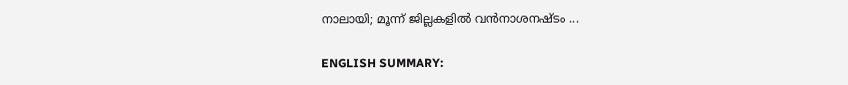നാലായി; മൂന്ന് ജില്ലകളില്‍ വന്‍നാശനഷ്ടം ...

ENGLISH SUMMARY: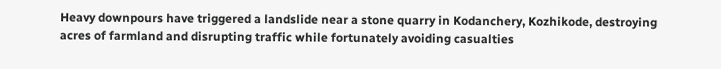Heavy downpours have triggered a landslide near a stone quarry in Kodanchery, Kozhikode, destroying acres of farmland and disrupting traffic while fortunately avoiding casualties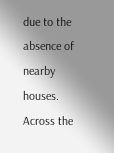due to the absence of nearby houses. Across the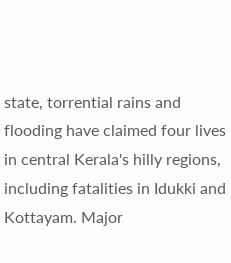state, torrential rains and flooding have claimed four lives in central Kerala's hilly regions, including fatalities in Idukki and Kottayam. Major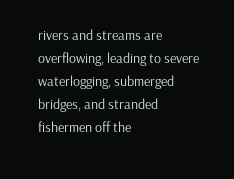rivers and streams are overflowing, leading to severe waterlogging, submerged bridges, and stranded fishermen off the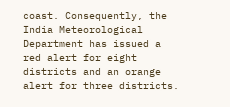coast. Consequently, the India Meteorological Department has issued a red alert for eight districts and an orange alert for three districts.